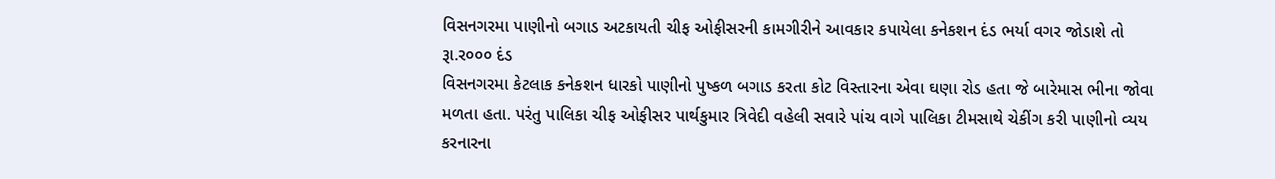વિસનગરમા પાણીનો બગાડ અટકાયતી ચીફ ઓફીસરની કામગીરીને આવકાર કપાયેલા કનેકશન દંડ ભર્યા વગર જોડાશે તો રૂા.ર૦૦૦ દંડ
વિસનગરમા કેટલાક કનેકશન ધારકો પાણીનો પુષ્કળ બગાડ કરતા કોટ વિસ્તારના એવા ઘણા રોડ હતા જે બારેમાસ ભીના જોવા મળતા હતા. પરંતુ પાલિકા ચીફ ઓફીસર પાર્થકુમાર ત્રિવેદી વહેલી સવારે પાંચ વાગે પાલિકા ટીમસાથે ચેકીંગ કરી પાણીનો વ્યય કરનારના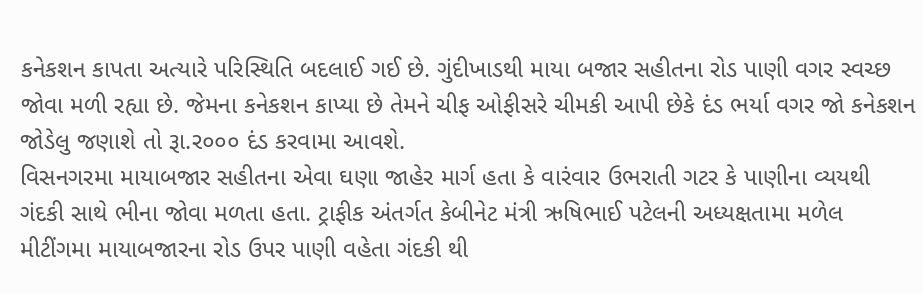કનેકશન કાપતા અત્યારે પરિસ્થિતિ બદલાઈ ગઈ છે. ગુંદીખાડથી માયા બજાર સહીતના રોડ પાણી વગર સ્વચ્છ જોવા મળી રહ્યા છે. જેમના કનેકશન કાપ્યા છે તેમને ચીફ ઓફીસરે ચીમકી આપી છેકે દંડ ભર્યા વગર જો કનેકશન જોડેલુ જણાશે તો રૂા.ર૦૦૦ દંડ કરવામા આવશે.
વિસનગરમા માયાબજાર સહીતના એવા ઘણા જાહેર માર્ગ હતા કે વારંવાર ઉભરાતી ગટર કે પાણીના વ્યયથી ગંદકી સાથે ભીના જોવા મળતા હતા. ટ્રાફીક અંતર્ગત કેબીનેટ મંત્રી ઋષિભાઈ પટેલની અધ્યક્ષતામા મળેલ મીટીંગમા માયાબજારના રોડ ઉપર પાણી વહેતા ગંદકી થી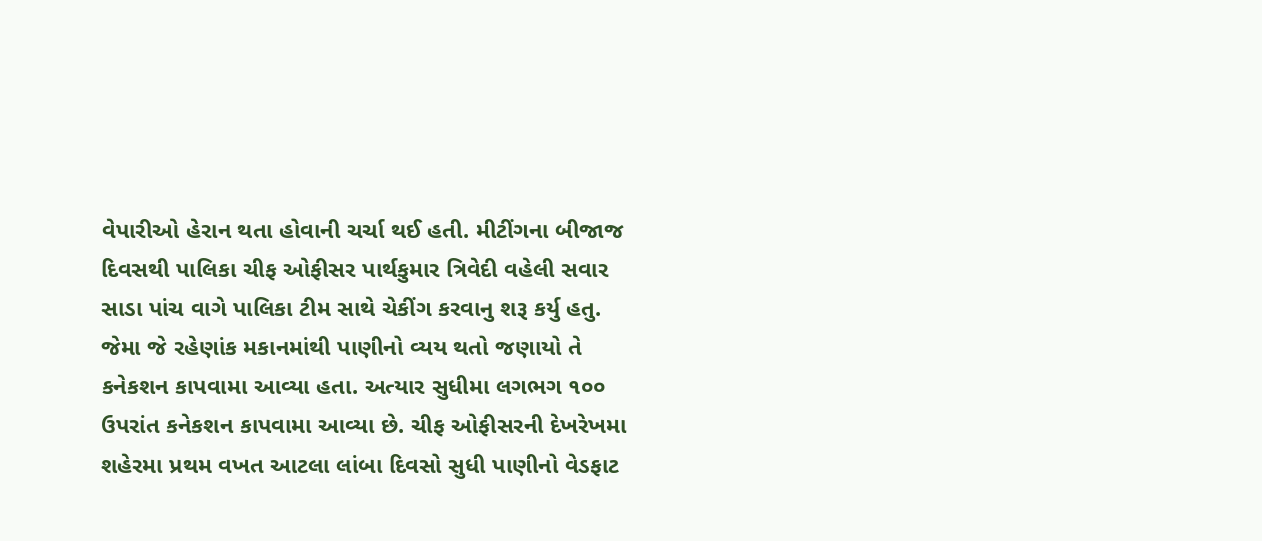વેપારીઓ હેરાન થતા હોવાની ચર્ચા થઈ હતી. મીટીંગના બીજાજ દિવસથી પાલિકા ચીફ ઓફીસર પાર્થકુમાર ત્રિવેદી વહેલી સવાર સાડા પાંચ વાગે પાલિકા ટીમ સાથે ચેકીંગ કરવાનુ શરૂ કર્યુ હતુ. જેમા જે રહેણાંક મકાનમાંથી પાણીનો વ્યય થતો જણાયો તે કનેકશન કાપવામા આવ્યા હતા. અત્યાર સુધીમા લગભગ ૧૦૦ ઉપરાંત કનેકશન કાપવામા આવ્યા છે. ચીફ ઓફીસરની દેખરેખમા શહેરમા પ્રથમ વખત આટલા લાંબા દિવસો સુધી પાણીનો વેડફાટ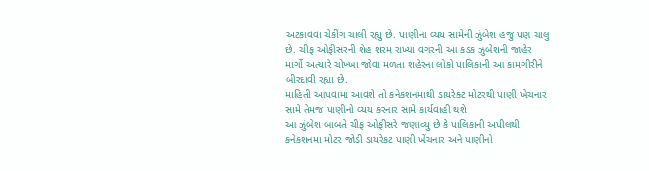અટકાવવા ચેકીંગ ચાલી રહ્યુ છે. પાણીના વ્યય સામેની ઝુંબેશ હજુ પણ ચાલુ છે. ચીફ ઓફીસરની શેહ શરમ રાખ્યા વગરની આ કડક ઝુબેશની જાહેર માર્ગો અત્યારે ચોખ્ખા જોવા મળતા શહેરના લોકો પાલિકાની આ કામગીરીને બીરદાવી રહ્યા છે.
માહિતી આપવામા આવશે તો કનેકશનમાથી ડાયરેક્ટ મોટરથી પાણી ખેચનાર સામે તેમજ પાણીનો વ્યય કરનાર સામે કાર્યવાહી થશે
આ ઝુંબેશ બાબતે ચીફ ઓફીસરે જણાવ્યુ છે કે પાલિકાની અપીલથી કનેકશનમા મોટર જોડી ડાયરેકટ પાણી ખેંચનાર અને પાણીનો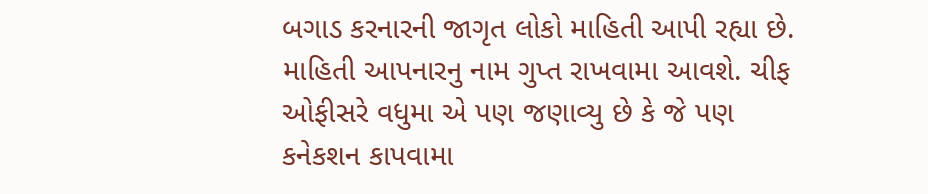બગાડ કરનારની જાગૃત લોકો માહિતી આપી રહ્યા છે. માહિતી આપનારનુ નામ ગુપ્ત રાખવામા આવશે. ચીફ ઓફીસરે વધુમા એ પણ જણાવ્યુ છે કે જે પણ કનેકશન કાપવામા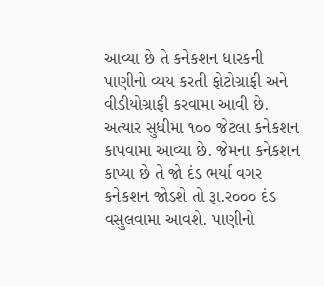આવ્યા છે તે કનેકશન ધારકની પાણીનો વ્યય કરતી ફોટોગ્રાફી અને વીડીયોગ્રાફી કરવામા આવી છે. અત્યાર સુધીમા ૧૦૦ જેટલા કનેકશન કાપવામા આવ્યા છે. જેમના કનેકશન કાપ્યા છે તે જો દંડ ભર્યા વગર કનેકશન જોડશે તો રૂા.ર૦૦૦ દંડ વસુલવામા આવશે. પાણીનો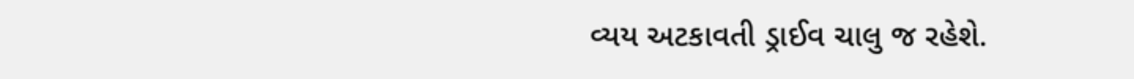વ્યય અટકાવતી ડ્રાઈવ ચાલુ જ રહેશે.